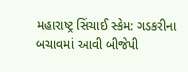મહારાષ્ટ્ર સિંચાઈ સ્કેમ: ગડકરીના બચાવમાં આવી બીજેપી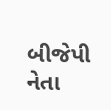બીજેપી નેતા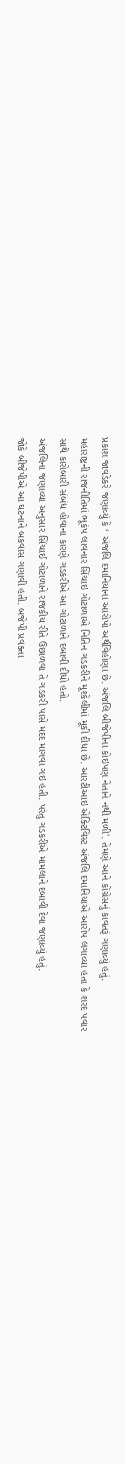પ્રકાશ જાવડેકરે જણાવ્યું કે ‘ અંજલિ દમાનિયાના આરોપો અર્થવિહોણા છે. અંજલિ બીજેપીના કોઇપણ નેતાને નથી મળી'. તેમણે આને કોંગ્રેસનું કાવતરૂં ગણાવ્યું હતું.
મહારાષ્ટ્રની રાજનીતિમાં ભૂકંપ લાવનાર સિંચાઇ ગોટાળાએ નિતિન ગડકરીને મૂશ્કેલીમાં મૂકી દીધા છે. આરટીઆઇ એક્ટિવિસ્ટ અંજલિ દમાનિયાએ આરોપ લગાવ્યા હતા કે શરદ પવાર સાથે કારોબારી સંબંધ હોવાના કારણે ગડકરીએ આ ગોટાળાને દબાવી દીધો હતો.
અંજલિના જણાવ્યા અનુસાર સિંચાઈ ગોટાળાને રાજકીય રીતે ઉછાળવા તે ગડકરી પાસે મદદ માગવા ગઇ હતી. પરંતુ ગડકરીએ મામલાને દબાવી દેવા જણાવ્યું હતું.
જોકે બીજેપીએ આ ઘટનાને બકવાસ ગણાવી હતી. બજેપી પ્રવક્તા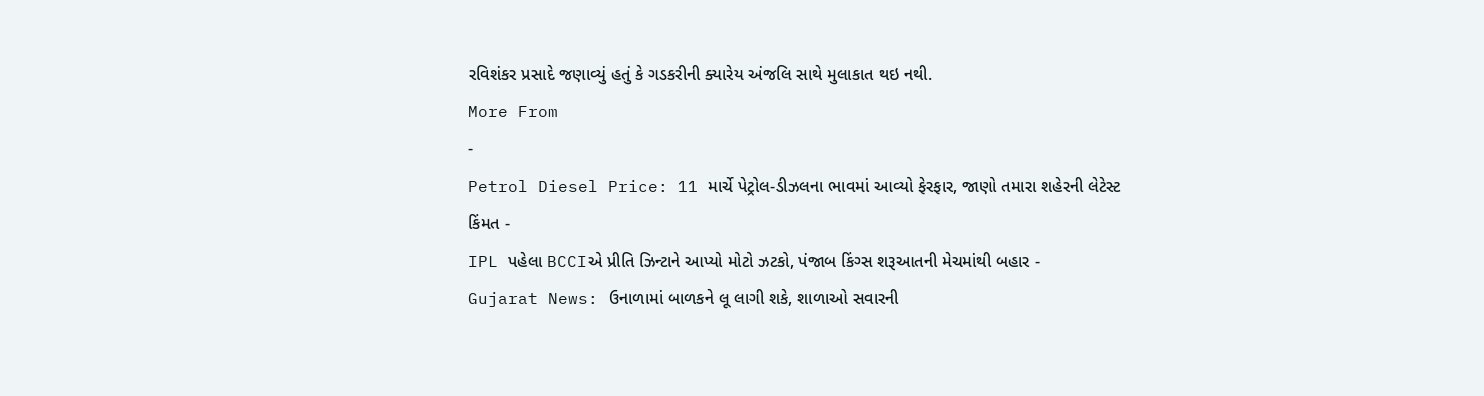રવિશંકર પ્રસાદે જણાવ્યું હતું કે ગડકરીની ક્યારેય અંજલિ સાથે મુલાકાત થઇ નથી.
More From
-
Petrol Diesel Price: 11 માર્ચે પેટ્રોલ-ડીઝલના ભાવમાં આવ્યો ફેરફાર, જાણો તમારા શહેરની લેટેસ્ટ કિંમત -
IPL પહેલા BCCIએ પ્રીતિ ઝિન્ટાને આપ્યો મોટો ઝટકો, પંજાબ કિંગ્સ શરૂઆતની મેચમાંથી બહાર -
Gujarat News: ઉનાળામાં બાળકને લૂ લાગી શકે, શાળાઓ સવારની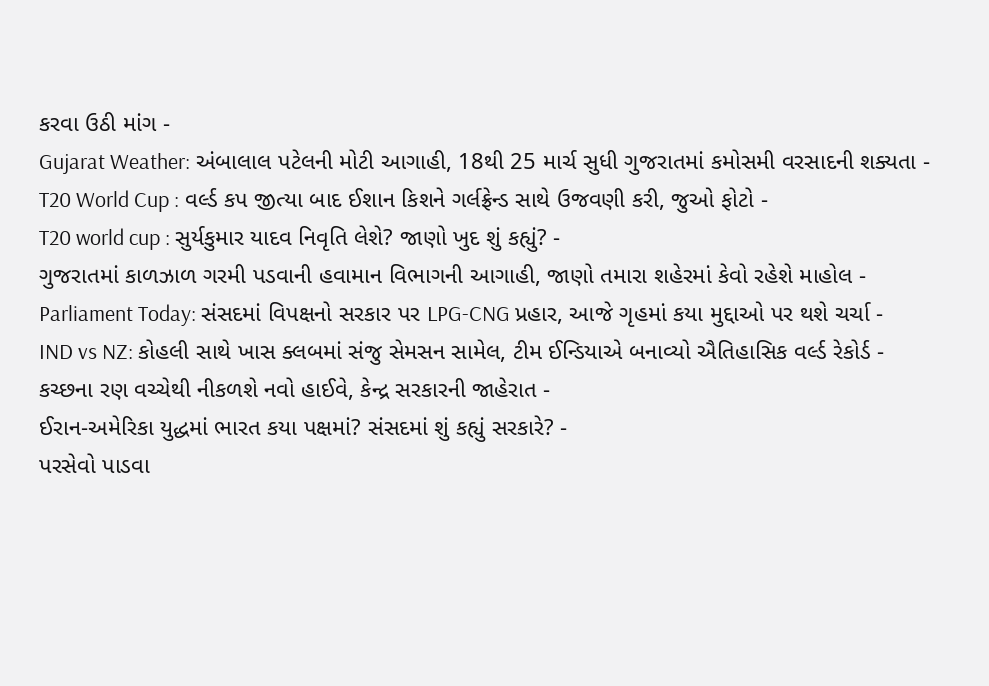કરવા ઉઠી માંગ -
Gujarat Weather: અંબાલાલ પટેલની મોટી આગાહી, 18થી 25 માર્ચ સુધી ગુજરાતમાં કમોસમી વરસાદની શક્યતા -
T20 World Cup : વર્લ્ડ કપ જીત્યા બાદ ઈશાન કિશને ગર્લફ્રેન્ડ સાથે ઉજવણી કરી, જુઓ ફોટો -
T20 world cup : સુર્યકુમાર યાદવ નિવૃતિ લેશે? જાણો ખુદ શું કહ્યું? -
ગુજરાતમાં કાળઝાળ ગરમી પડવાની હવામાન વિભાગની આગાહી, જાણો તમારા શહેરમાં કેવો રહેશે માહોલ -
Parliament Today: સંસદમાં વિપક્ષનો સરકાર પર LPG-CNG પ્રહાર, આજે ગૃહમાં કયા મુદ્દાઓ પર થશે ચર્ચા -
IND vs NZ: કોહલી સાથે ખાસ ક્લબમાં સંજુ સેમસન સામેલ, ટીમ ઈન્ડિયાએ બનાવ્યો ઐતિહાસિક વર્લ્ડ રેકોર્ડ -
કચ્છના રણ વચ્ચેથી નીકળશે નવો હાઈવે, કેન્દ્ર સરકારની જાહેરાત -
ઈરાન-અમેરિકા યુદ્ધમાં ભારત કયા પક્ષમાં? સંસદમાં શું કહ્યું સરકારે? -
પરસેવો પાડવા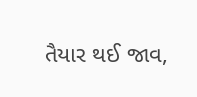તૈયાર થઈ જાવ,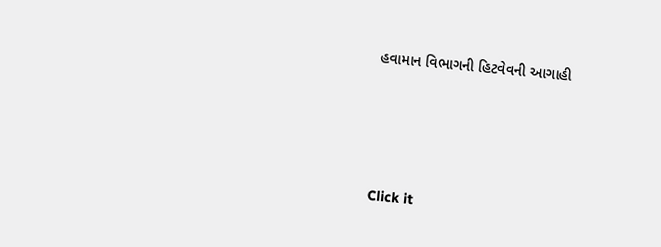હવામાન વિભાગની હિટવેવની આગાહી






Click it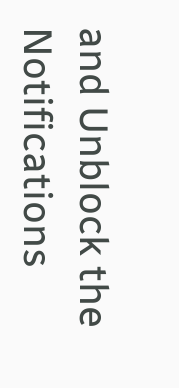and Unblock the Notifications